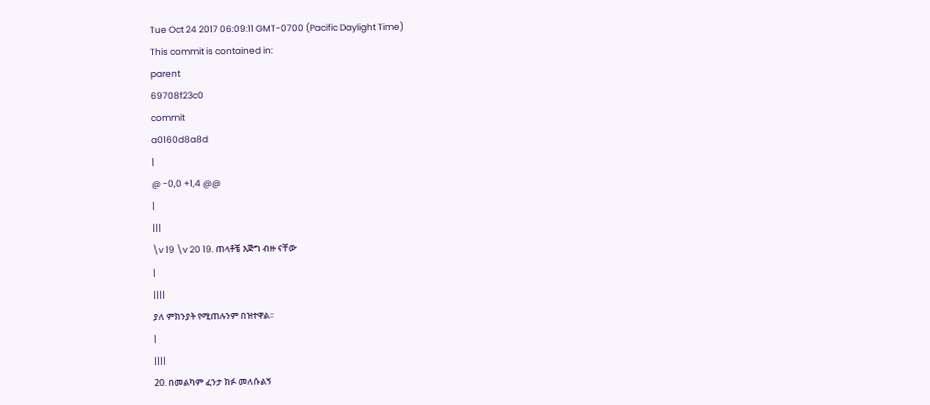Tue Oct 24 2017 06:09:11 GMT-0700 (Pacific Daylight Time)
This commit is contained in:
parent
69708f23c0
commit
a0160d8a8d
|
@ -0,0 +1,4 @@
|
|||
\v 19 \v 20 19. ጠላቶቼ እጅግ ብዙ ናቸው
|
||||
ያለ ምክንያት የሚጠሉንም በዝተዋል፡፡
|
||||
20. በመልካም ፈንታ ክፉ መለሱልኝ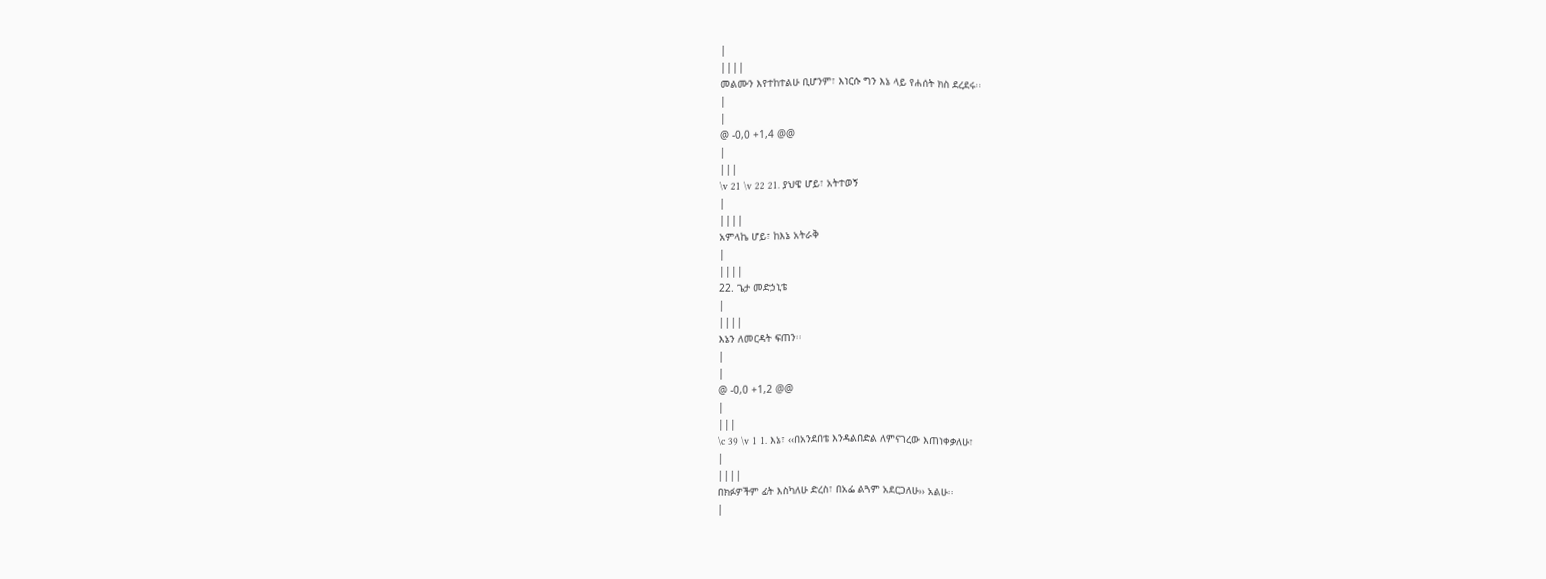|
||||
መልሙን እየተከተልሁ ቢሆንም፣ እነርሱ ግን እኔ ላይ የሐሰት ክስ ደረደሩ፡፡
|
|
@ -0,0 +1,4 @@
|
|||
\v 21 \v 22 21. ያህዌ ሆይ፣ አትተወኝ
|
||||
አምላኬ ሆይ፣ ከእኔ አትራቅ
|
||||
22. ጌታ መድኃኒቴ
|
||||
እኔን ለመርዳት ፍጠን፡፡
|
|
@ -0,0 +1,2 @@
|
|||
\c 39 \v 1 1. እኔ፣ ‹‹በአንደበቴ እንዳልበድል ለምናገረው እጠነቀቃለሁ፣
|
||||
በክፉዎችም ፊት እስካለሁ ድረስ፣ በአፌ ልጓም አደርጋለሁ›› አልሁ፡፡
|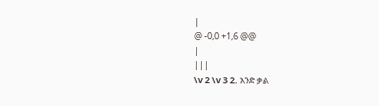|
@ -0,0 +1,6 @@
|
|||
\v 2 \v 3 2. አንድ ቃል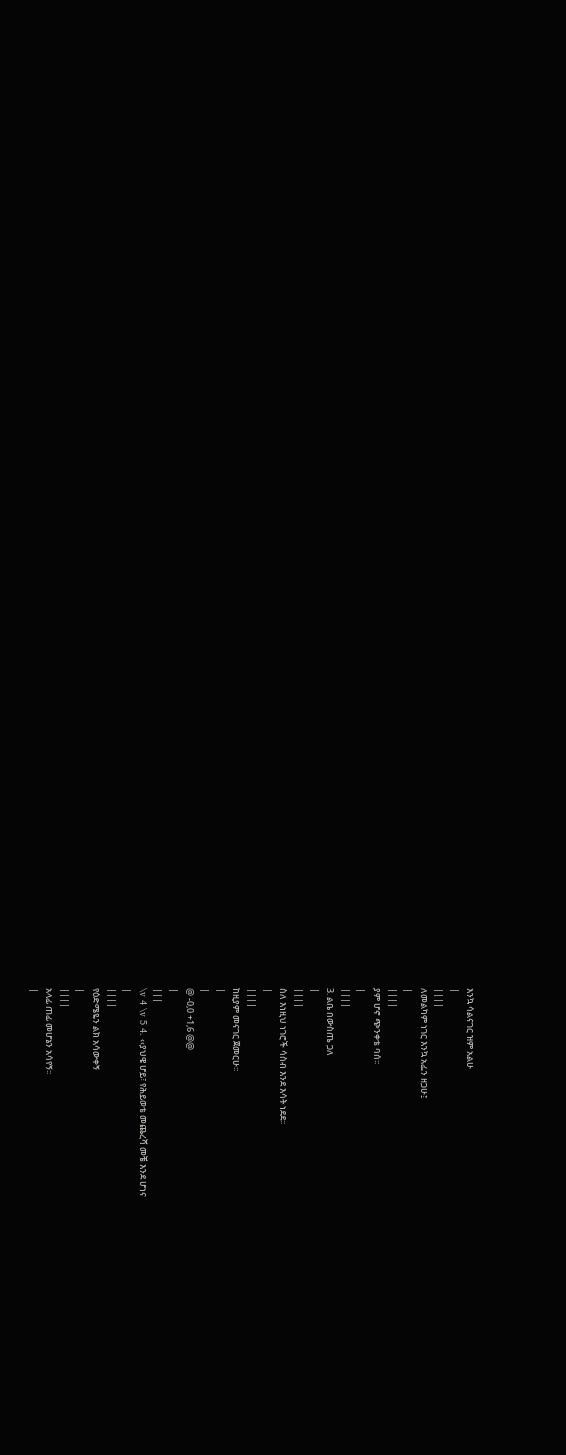እንኳ ሳልናገር ዝም አልሁ
|
||||
ለመልካም ነገር እንኳ አፌን ዘጋሁ፤
|
||||
ያም ሆኖ ጭንቀቴ ባሰ፡፡
|
||||
3. ልቤ በውስጤ ጋለ
|
||||
ስለ እነዚህ ነገሮች ሳስብ እንደ እሳት ነደደ፡፡
|
||||
ከዚያም መናገር ጀመርሁ፡፡
|
|
@ -0,0 +1,6 @@
|
|||
\v 4 \v 5 4. ‹‹ያህዌ ሆይ፣ የሕይወቴ መጨረሻ መቼ እንደ ሆነና
|
||||
የዕድሜዬን ልክ አሳውቀኝ
|
||||
አላፊ ጠፊ መሆኔን አሳየኝ፡፡
|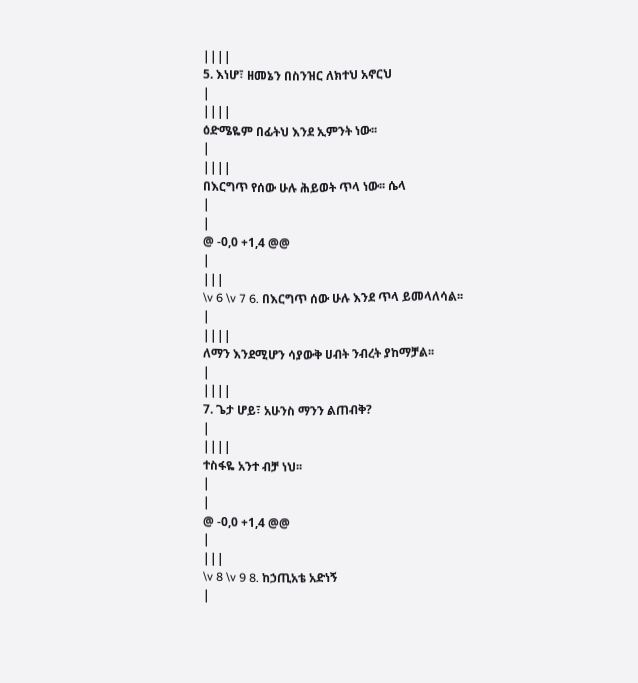||||
5. እነሆ፣ ዘመኔን በስንዝር ለክተህ አኖርህ
|
||||
ዕድሜዬም በፊትህ እንደ ኢምንት ነው፡፡
|
||||
በእርግጥ የሰው ሁሉ ሕይወት ጥላ ነው፡፡ ሴላ
|
|
@ -0,0 +1,4 @@
|
|||
\v 6 \v 7 6. በእርግጥ ሰው ሁሉ እንደ ጥላ ይመላለሳል፡፡
|
||||
ለማን እንደሚሆን ሳያውቅ ሀብት ንብረት ያከማቻል፡፡
|
||||
7. ጌታ ሆይ፣ አሁንስ ማንን ልጠብቅ?
|
||||
ተስፋዬ አንተ ብቻ ነህ፡፡
|
|
@ -0,0 +1,4 @@
|
|||
\v 8 \v 9 8. ከኃጢአቴ አድነኝ
|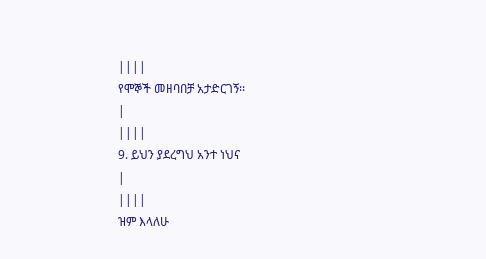||||
የሞኞች መዘባበቻ አታድርገኝ፡፡
|
||||
9. ይህን ያደረግህ አንተ ነህና
|
||||
ዝም እላለሁ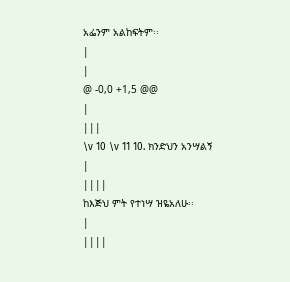አፌንም አልከፍትም፡፡
|
|
@ -0,0 +1,5 @@
|
|||
\v 10 \v 11 10. ክንድህን አንሣልኝ
|
||||
ከእጅህ ምት የተነሣ ዝዬአለሁ፡፡
|
||||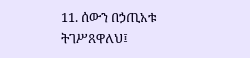11. ሰውን በኃጢአቱ ትገሥጸዋለህ፤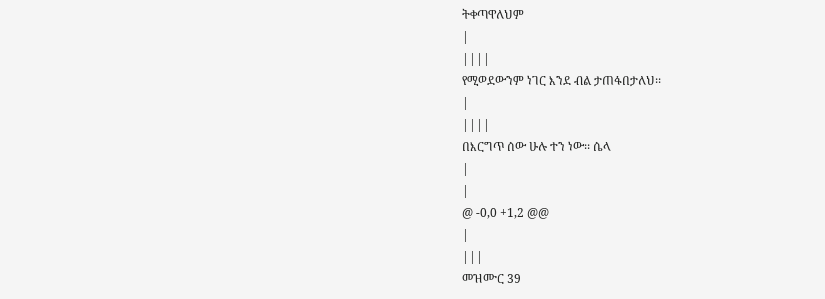ትቀጣዋለህም
|
||||
የሚወደውንም ነገር እንደ ብል ታጠፋበታለህ፡፡
|
||||
በእርግጥ ሰው ሁሉ ተን ነው፡፡ ሴላ
|
|
@ -0,0 +1,2 @@
|
|||
መዝሙር 39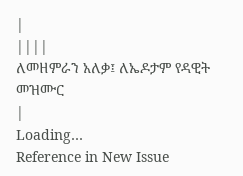|
||||
ለመዘምራን አለቃ፤ ለኤዶታም የዳዊት መዝሙር
|
Loading…
Reference in New Issue